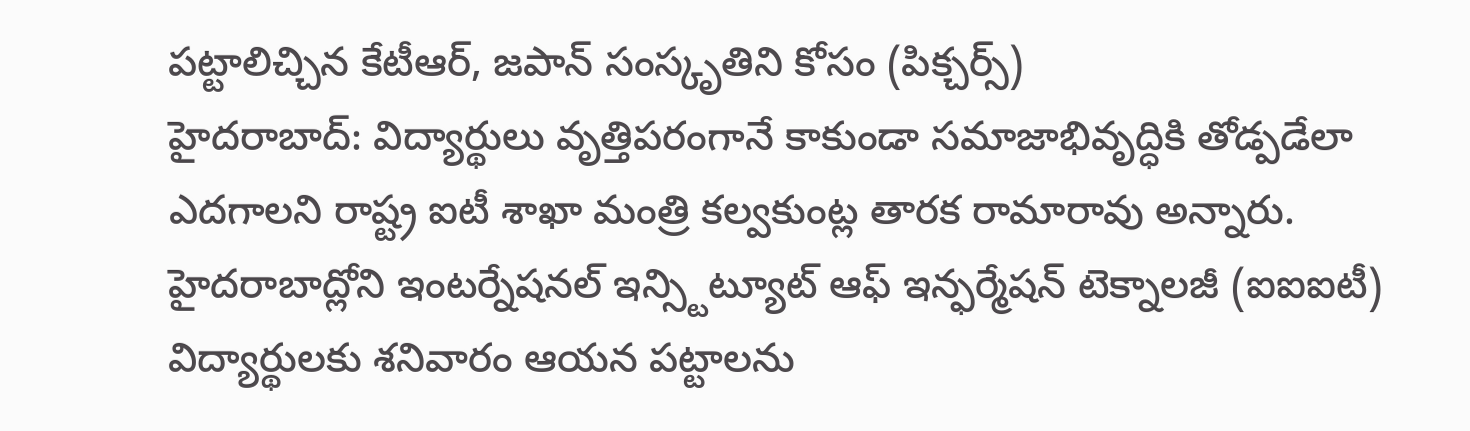పట్టాలిచ్చిన కేటీఆర్, జపాన్ సంస్కృతిని కోసం (పిక్చర్స్)
హైదరాబాద్: విద్యార్థులు వృత్తిపరంగానే కాకుండా సమాజాభివృద్ధికి తోడ్పడేలా ఎదగాలని రాష్ట్ర ఐటీ శాఖా మంత్రి కల్వకుంట్ల తారక రామారావు అన్నారు.
హైదరాబాద్లోని ఇంటర్నేషనల్ ఇన్స్టిట్యూట్ ఆఫ్ ఇన్ఫర్మేషన్ టెక్నాలజీ (ఐఐఐటీ) విద్యార్థులకు శనివారం ఆయన పట్టాలను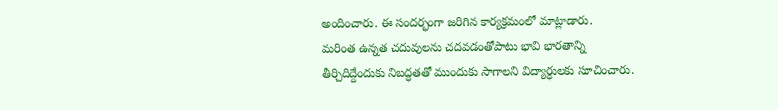అందించారు. ఈ సందర్భంగా జరిగిన కార్యక్రమంలో మాట్లాడారు.
మరింత ఉన్నత చదువులను చదవడంతోపాటు భావి భారతాన్ని తీర్చిదిద్దేందుకు నిబద్ధతతో ముందుకు సాగాలని విద్యార్ధులకు సూచించారు.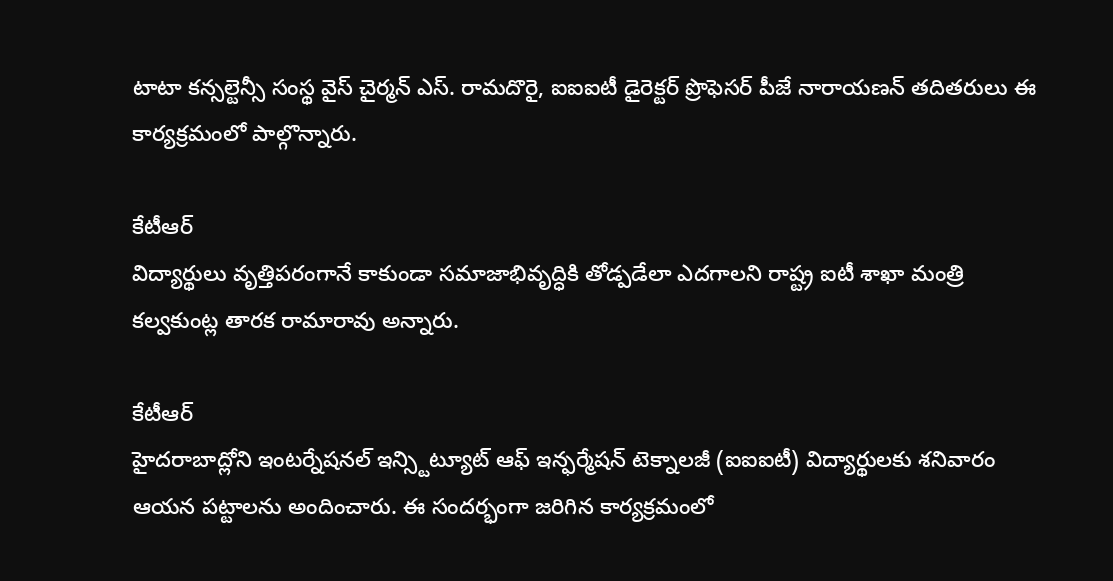టాటా కన్సల్టెన్సీ సంస్థ వైస్ చైర్మన్ ఎస్. రామదొరై, ఐఐఐటీ డైరెక్టర్ ప్రొఫెసర్ పీజే నారాయణన్ తదితరులు ఈ కార్యక్రమంలో పాల్గొన్నారు.

కేటీఆర్
విద్యార్థులు వృత్తిపరంగానే కాకుండా సమాజాభివృద్ధికి తోడ్పడేలా ఎదగాలని రాష్ట్ర ఐటీ శాఖా మంత్రి కల్వకుంట్ల తారక రామారావు అన్నారు.

కేటీఆర్
హైదరాబాద్లోని ఇంటర్నేషనల్ ఇన్స్టిట్యూట్ ఆఫ్ ఇన్ఫర్మేషన్ టెక్నాలజీ (ఐఐఐటీ) విద్యార్థులకు శనివారం ఆయన పట్టాలను అందించారు. ఈ సందర్భంగా జరిగిన కార్యక్రమంలో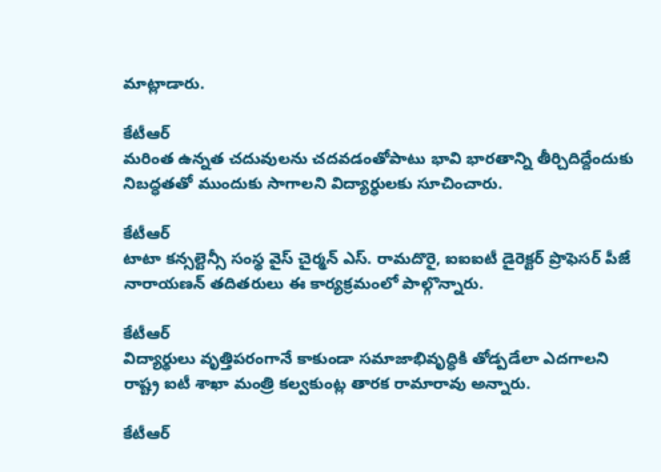మాట్లాడారు.

కేటీఆర్
మరింత ఉన్నత చదువులను చదవడంతోపాటు భావి భారతాన్ని తీర్చిదిద్దేందుకు నిబద్ధతతో ముందుకు సాగాలని విద్యార్ధులకు సూచించారు.

కేటీఆర్
టాటా కన్సల్టెన్సీ సంస్థ వైస్ చైర్మన్ ఎస్. రామదొరై, ఐఐఐటీ డైరెక్టర్ ప్రొఫెసర్ పీజే నారాయణన్ తదితరులు ఈ కార్యక్రమంలో పాల్గొన్నారు.

కేటీఆర్
విద్యార్థులు వృత్తిపరంగానే కాకుండా సమాజాభివృద్ధికి తోడ్పడేలా ఎదగాలని రాష్ట్ర ఐటీ శాఖా మంత్రి కల్వకుంట్ల తారక రామారావు అన్నారు.

కేటీఆర్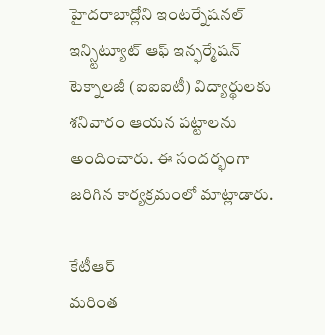హైదరాబాద్లోని ఇంటర్నేషనల్ ఇన్స్టిట్యూట్ ఆఫ్ ఇన్ఫర్మేషన్ టెక్నాలజీ (ఐఐఐటీ) విద్యార్థులకు శనివారం ఆయన పట్టాలను అందించారు. ఈ సందర్భంగా జరిగిన కార్యక్రమంలో మాట్లాడారు.

కేటీఆర్
మరింత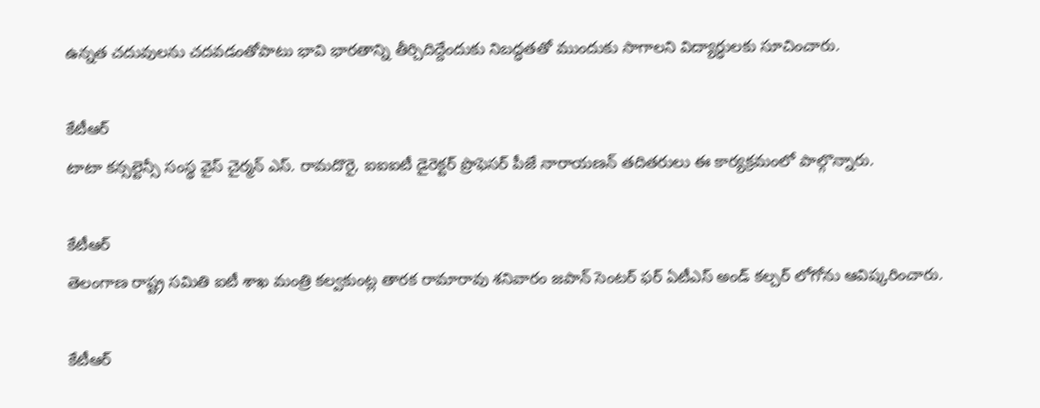ఉన్నత చదువులను చదవడంతోపాటు భావి భారతాన్ని తీర్చిదిద్దేందుకు నిబద్ధతతో ముందుకు సాగాలని విద్యార్ధులకు సూచించారు.

కేటీఆర్
టాటా కన్సల్టెన్సీ సంస్థ వైస్ చైర్మన్ ఎస్. రామదొరై, ఐఐఐటీ డైరెక్టర్ ప్రొఫెసర్ పీజే నారాయణన్ తదితరులు ఈ కార్యక్రమంలో పాల్గొన్నారు.

కేటీఆర్
తెలంగాణ రాష్ట్ర సమితి ఐటీ శాఖ మంత్రి కల్వకుంట్ల తారక రామారావు శనివారం జపాన్ సెంటర్ ఫర్ ఏటీఎస్ అండ్ కల్చర్ లోగోను ఆవిష్కరించారు.

కేటీఆర్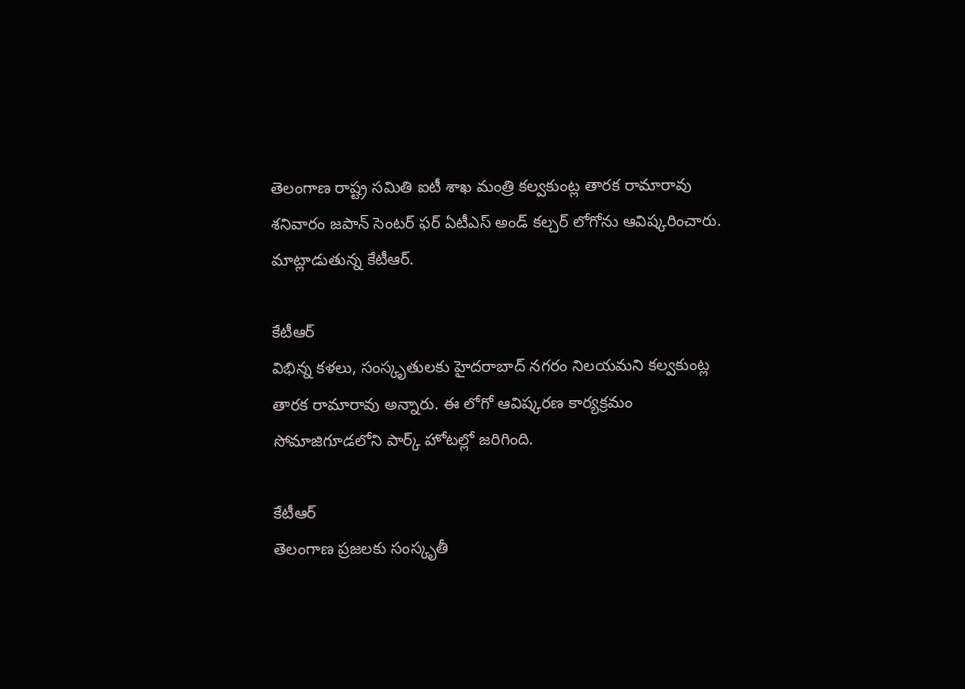తెలంగాణ రాష్ట్ర సమితి ఐటీ శాఖ మంత్రి కల్వకుంట్ల తారక రామారావు శనివారం జపాన్ సెంటర్ ఫర్ ఏటీఎస్ అండ్ కల్చర్ లోగోను ఆవిష్కరించారు. మాట్లాడుతున్న కేటీఆర్.

కేటీఆర్
విభిన్న కళలు, సంస్కృతులకు హైదరాబాద్ నగరం నిలయమని కల్వకుంట్ల తారక రామారావు అన్నారు. ఈ లోగో ఆవిష్కరణ కార్యక్రమం సోమాజిగూడలోని పార్క్ హోటల్లో జరిగింది.

కేటీఆర్
తెలంగాణ ప్రజలకు సంస్కృతీ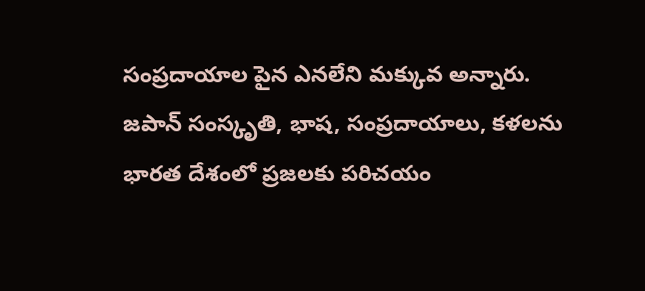సంప్రదాయాల పైన ఎనలేని మక్కువ అన్నారు. జపాన్ సంస్కృతి, భాష, సంప్రదాయాలు, కళలను భారత దేశంలో ప్రజలకు పరిచయం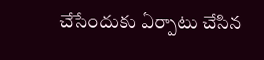చేసేందుకు ఏర్పాటు చేసిన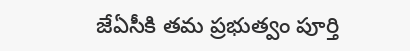జేఏసీకి తమ ప్రభుత్వం పూర్తి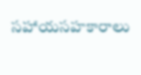సహాయసహకారాలు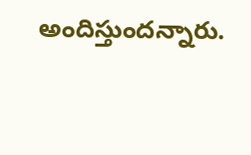అందిస్తుందన్నారు.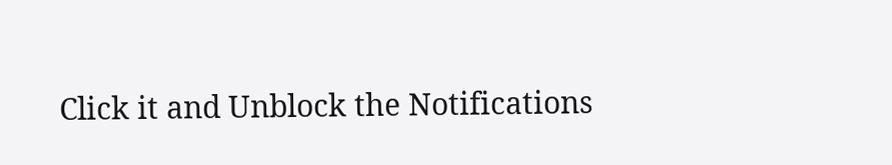Click it and Unblock the Notifications